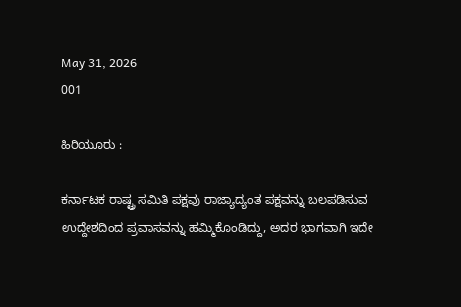May 31, 2026
001

ಹಿರಿಯೂರು :

ಕರ್ನಾಟಕ ರಾಷ್ಟ್ರ ಸಮಿತಿ ಪಕ್ಷವು ರಾಜ್ಯಾದ್ಯಂತ ಪಕ್ಷವನ್ನು ಬಲಪಡಿಸುವ ಉದ್ದೇಶದಿಂದ ಪ್ರವಾಸವನ್ನು ಹಮ್ಮಿಕೊಂಡಿದ್ದು, ಅದರ ಭಾಗವಾಗಿ ಇದೇ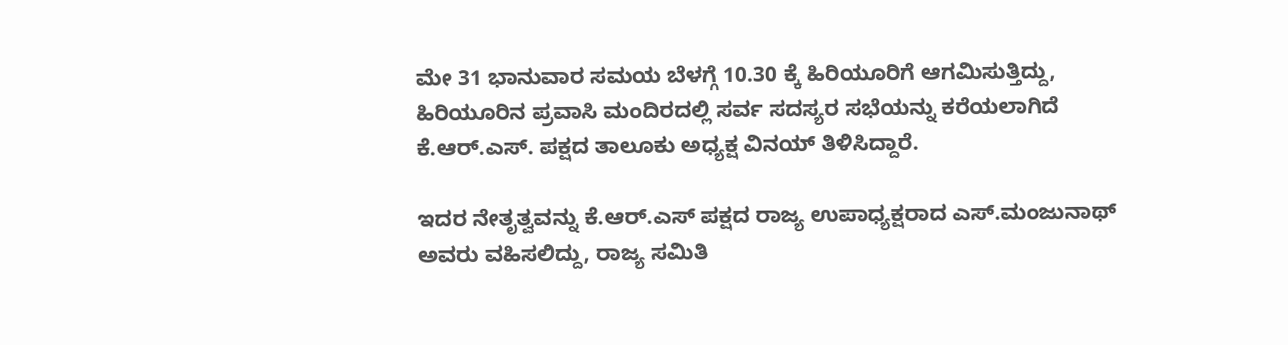ಮೇ 31 ಭಾನುವಾರ ಸಮಯ ಬೆಳಗ್ಗೆ 10.30 ಕ್ಕೆ ಹಿರಿಯೂರಿಗೆ ಆಗಮಿಸುತ್ತಿದ್ದು, ಹಿರಿಯೂರಿನ ಪ್ರವಾಸಿ ಮಂದಿರದಲ್ಲಿ ಸರ್ವ ಸದಸ್ಯರ ಸಭೆಯನ್ನು ಕರೆಯಲಾಗಿದೆ ಕೆ.ಆರ್.ಎಸ್. ಪಕ್ಷದ ತಾಲೂಕು ಅಧ್ಯಕ್ಷ ವಿನಯ್ ತಿಳಿಸಿದ್ದಾರೆ.

ಇದರ ನೇತೃತ್ವವನ್ನು ಕೆ.ಆರ್.ಎಸ್ ಪಕ್ಷದ ರಾಜ್ಯ ಉಪಾಧ್ಯಕ್ಷರಾದ ಎಸ್.ಮಂಜುನಾಥ್ ಅವರು ವಹಿಸಲಿದ್ದು, ರಾಜ್ಯ ಸಮಿತಿ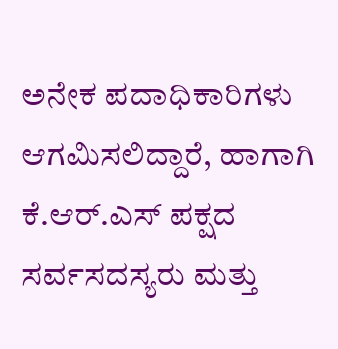ಅನೇಕ ಪದಾಧಿಕಾರಿಗಳು ಆಗಮಿಸಲಿದ್ದಾರೆ, ಹಾಗಾಗಿ ಕೆ.ಆರ್.ಎಸ್ ಪಕ್ಷದ ಸರ್ವಸದಸ್ಯರು ಮತ್ತು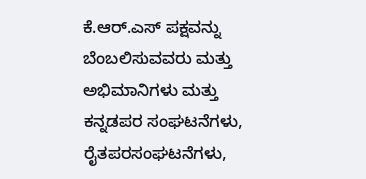ಕೆ.ಆರ್.ಎಸ್ ಪಕ್ಷವನ್ನು ಬೆಂಬಲಿಸುವವರು ಮತ್ತು ಅಭಿಮಾನಿಗಳು ಮತ್ತು ಕನ್ನಡಪರ ಸಂಘಟನೆಗಳು, ರೈತಪರಸಂಘಟನೆಗಳು,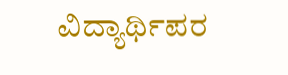ವಿದ್ಯಾರ್ಥಿಪರ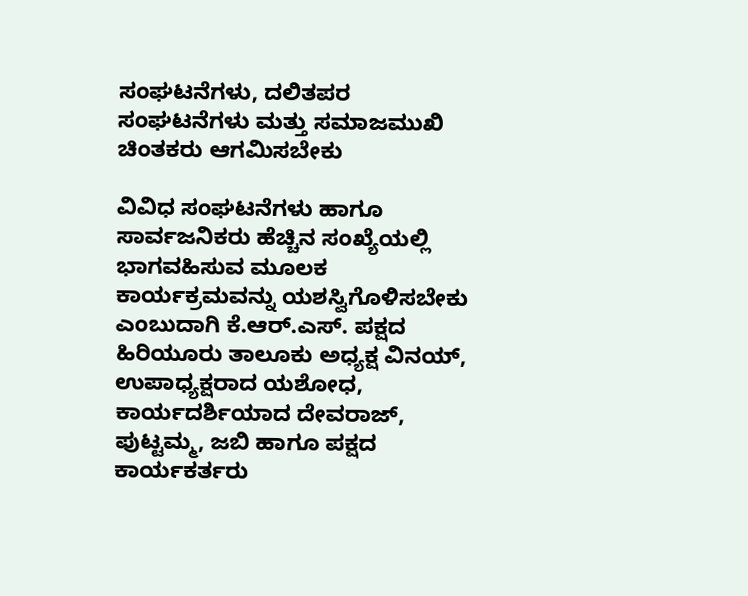ಸಂಘಟನೆಗಳು, ದಲಿತಪರ ಸಂಘಟನೆಗಳು ಮತ್ತು ಸಮಾಜಮುಖಿ ಚಿಂತಕರು ಆಗಮಿಸಬೇಕು

ವಿವಿಧ ಸಂಘಟನೆಗಳು ಹಾಗೂ ಸಾರ್ವಜನಿಕರು ಹೆಚ್ಚಿನ ಸಂಖ್ಯೆಯಲ್ಲಿ ಭಾಗವಹಿಸುವ ಮೂಲಕ ಕಾರ್ಯಕ್ರಮವನ್ನು ಯಶಸ್ವಿಗೊಳಿಸಬೇಕು ಎಂಬುದಾಗಿ ಕೆ.ಆರ್.ಎಸ್. ಪಕ್ಷದ ಹಿರಿಯೂರು ತಾಲೂಕು ಅಧ್ಯಕ್ಷ ವಿನಯ್, ಉಪಾಧ್ಯಕ್ಷರಾದ ಯಶೋಧ, ಕಾರ್ಯದರ್ಶಿಯಾದ ದೇವರಾಜ್, ಪುಟ್ಟಮ್ಮ, ಜಬಿ ಹಾಗೂ ಪಕ್ಷದ ಕಾರ್ಯಕರ್ತರು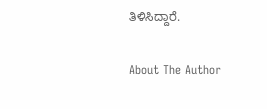ತಿಳಿಸಿದ್ದಾರೆ.

About The Author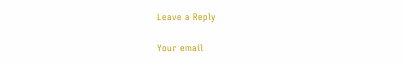Leave a Reply

Your email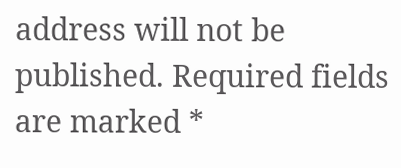address will not be published. Required fields are marked *